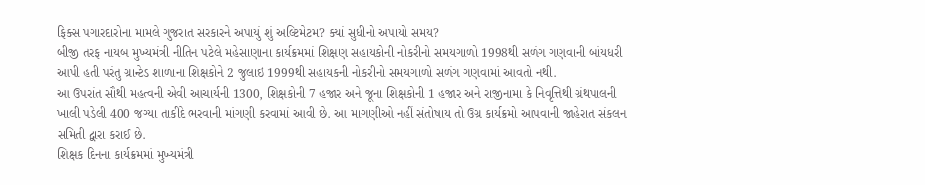ફિક્સ પગારદારોના મામલે ગુજરાત સરકારને અપાયું શું અલ્ટિમેટમ? ક્યાં સુધીનો અપાયો સમય?
બીજી તરફ નાયબ મુખ્યમંત્રી નીતિન પટેલે મહેસાણાના કાર્યક્રમમાં શિક્ષણ સહાયકોની નોકરીનો સમયગાળો 1998થી સળંગ ગણવાની બાંયધરી આપી હતી પરંતુ ગ્રાન્ટેડ શાળાના શિક્ષકોને 2 જુલાઇ 1999થી સહાયકની નોકરીનો સમયગાળો સળંગ ગણવામાં આવતો નથી.
આ ઉપરાંત સૌથી મહત્વની એવી આચાર્યની 1300, શિક્ષકોની 7 હજાર અને જૂના શિક્ષકોની 1 હજાર અને રાજીનામા કે નિવૃત્તિથી ગ્રંથપાલની ખાલી પડેલી 400 જગ્યા તાકીદે ભરવાની માંગણી કરવામાં આવી છે. આ માગણીઓ નહીં સંતોષાય તો ઉગ્ર કાર્યક્રમો આપવાની જાહેરાત સંકલન સમિતી દ્વારા કરાઈ છે.
શિક્ષક દિનના કાર્યક્રમમાં મુખ્યમંત્રી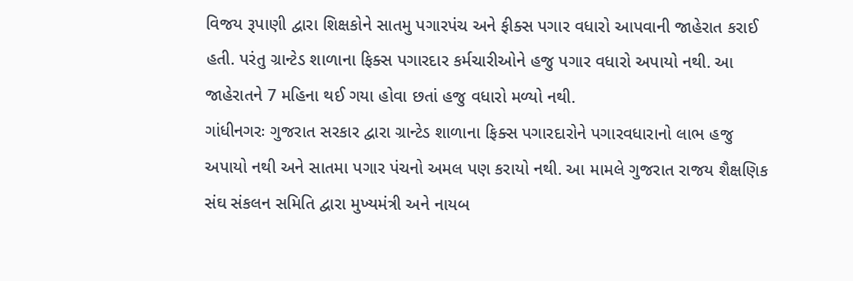વિજય રૂપાણી દ્વારા શિક્ષકોને સાતમુ પગારપંચ અને ફીક્સ પગાર વધારો આપવાની જાહેરાત કરાઈ હતી. પરંતુ ગ્રાન્ટેડ શાળાના ફિક્સ પગારદાર કર્મચારીઓને હજુ પગાર વધારો અપાયો નથી. આ જાહેરાતને 7 મહિના થઈ ગયા હોવા છતાં હજુ વધારો મળ્યો નથી.
ગાંધીનગરઃ ગુજરાત સરકાર દ્વારા ગ્રાન્ટેડ શાળાના ફિક્સ પગારદારોને પગારવધારાનો લાભ હજુ અપાયો નથી અને સાતમા પગાર પંચનો અમલ પણ કરાયો નથી. આ મામલે ગુજરાત રાજય શૈક્ષણિક સંઘ સંકલન સમિતિ દ્વારા મુખ્યમંત્રી અને નાયબ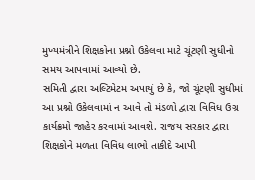મુખ્યમંત્રીને શિક્ષકોના પ્રશ્નો ઉકેલવા માટે ચૂંટણી સુધીનો સમય આપવામાં આવ્યો છે.
સમિતી દ્વારા અલ્ટિમેટમ અપાયું છે કે, જો ચૂંટણી સુધીમાં આ પ્રશ્નો ઉકેલવામાં ન આવે તો મંડળો દ્વારા વિવિધ ઉગ્ર કાર્યક્રમો જાહેર કરવામાં આવશે. રાજય સરકાર દ્વારા શિક્ષકોને મળતા વિવિધ લાભો તાકીદે આપી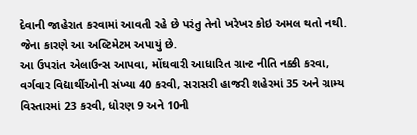દેવાની જાહેરાત કરવામાં આવતી રહે છે પરંતુ તેનો ખરેખર કોઇ અમલ થતો નથી. જેના કારણે આ અલ્ટિમેટમ અપાયું છે.
આ ઉપરાંત એલાઉન્સ આપવા, મોંઘવારી આધારિત ગ્રાન્ટ નીતિ નક્કી કરવા, વર્ગવાર વિદ્યાર્થીઓની સંખ્યા 40 કરવી, સરાસરી હાજરી શહેરમાં 35 અને ગ્રામ્ય વિસ્તારમાં 23 કરવી, ધોરણ 9 અને 10ની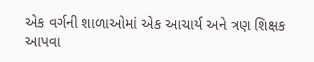એક વર્ગની શાળાઓમાં એક આચાર્ય અને ત્રણ શિક્ષક આપવા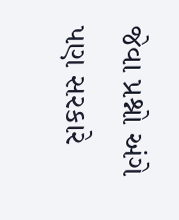જેવા પ્રશ્નો અંગે પણ સરકારે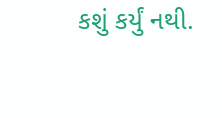કશું કર્યું નથી.